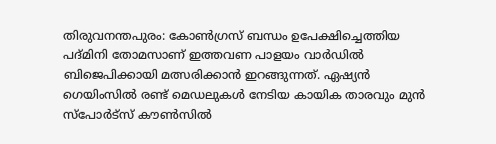തിരുവനന്തപുരം: കോൺഗ്രസ് ബന്ധം ഉപേക്ഷിച്ചെത്തിയ പദ്മിനി തോമസാണ് ഇത്തവണ പാളയം വാർഡിൽ ബിജെപിക്കായി മത്സരിക്കാൻ ഇറങ്ങുന്നത്. ഏഷ്യൻ ഗെയിംസിൽ രണ്ട് മെഡലുകൾ നേടിയ കായിക താരവും മുൻ സ്‌പോർട്‌സ് കൗൺസിൽ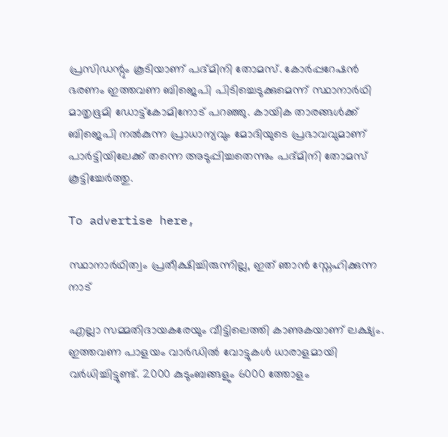പ്രസിഡന്റും കൂടിയാണ് പദ്മിനി തോമസ്. കോർപ്പറേഷൻ ഭരണം ഇത്തവണ ബിജെപി പിടിച്ചെടുക്കുമെന്ന് സ്ഥാനാർഥി മാതൃഭൂമി ഡോട്ട്കോമിനോട് പറഞ്ഞു. കായിക താരങ്ങൾക്ക് ബിജെപി നൽകുന്ന പ്രാധാന്യവും മോദിയുടെ പ്രഭാവവുമാണ് പാർട്ടിയിലേക്ക് തന്നെ അടുപ്പിച്ചതെന്നും പദ്മിനി തോമസ് കൂട്ടിച്ചേർത്തു.

To advertise here,

സ്ഥാനാർഥിത്വം പ്രതീക്ഷിച്ചിരുന്നില്ല, ഇത് ഞാൻ സ്നേഹിക്കുന്ന നാട്

എല്ലാ സമ്മതിദായകരേയും വീട്ടിലെത്തി കാണുകയാണ് ലക്ഷ്യം. ഇത്തവണ പാളയം വാർഡിൽ വോട്ടുകൾ ധാരാളമായി വർധിച്ചിട്ടുണ്ട്. 2000 കുടുംബങ്ങളും 6000 ത്തോളം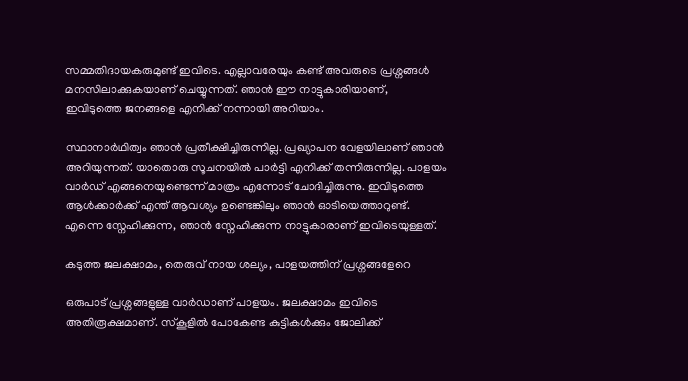സമ്മതിദായകരുമുണ്ട് ഇവിടെ. എല്ലാവരേയും കണ്ട് അവരുടെ പ്രശ്നങ്ങൾ മനസിലാക്കുകയാണ് ചെയ്യുന്നത്. ഞാൻ ഈ നാട്ടുകാരിയാണ്, ഇവിടുത്തെ ജനങ്ങളെ എനിക്ക് നന്നായി അറിയാം.

സ്ഥാനാർഥിത്വം ഞാൻ പ്രതീക്ഷിച്ചിരുന്നില്ല. പ്രഖ്യാപന വേളയിലാണ് ഞാൻ അറിയുന്നത്. യാതൊരു സൂചനയിൽ പാർ‌ട്ടി എനിക്ക് തന്നിരുന്നില്ല. പാളയം വാർഡ് എങ്ങനെയുണ്ടെന്ന് മാത്രം എന്നോട് ചോദിച്ചിരുന്നു. ഇവിടുത്തെ ആൾക്കാർക്ക് എന്ത് ആവശ്യം ഉണ്ടെങ്കിലും ഞാൻ ഓടിയെത്താറുണ്ട്. എന്നെ സ്നേഹിക്കുന്ന, ഞാൻ സ്നേഹിക്കുന്ന നാട്ടുകാരാണ് ഇവിടെയുള്ളത്.

കടുത്ത ജലക്ഷാമം, തെരുവ് നായ ശല്യം, പാളയത്തിന് പ്രശ്നങ്ങളേറെ

ഒരുപാട് പ്രശ്നങ്ങളുള്ള വാർഡാണ് പാളയം. ജലക്ഷാമം ഇവിടെ അതിരൂക്ഷമാണ്. സ്കൂളിൽ പോകേണ്ട കുട്ടികൾക്കും ജോലിക്ക്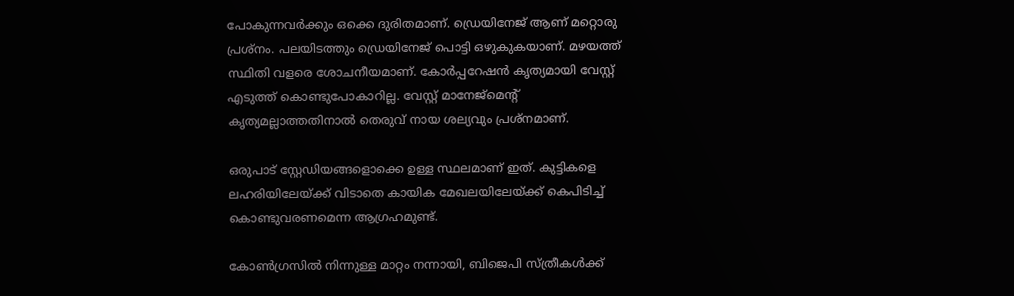പോകുന്നവർക്കും ഒക്കെ ദുരിതമാണ്. ഡ്രെയിനേജ് ആണ് മറ്റൊരു പ്രശ്നം. പലയിടത്തും ‍ഡ്രെയിനേജ് പൊട്ടി ഒഴുകുകയാണ്. മഴയത്ത് സ്ഥിതി വളരെ ശോചനീയമാണ്. കോർപ്പറേഷൻ കൃത്യമായി വേസ്റ്റ് എടുത്ത് കൊണ്ടുപോകാറില്ല. വേസ്റ്റ് മാനേജ്മെൻ്റ് കൃത്യമല്ലാത്തതിനാൽ തെരുവ് നായ ശല്യവും പ്രശ്നമാണ്.

ഒരുപാട് സ്റ്റേഡിയങ്ങളൊക്കെ ഉള്ള സ്ഥലമാണ് ഇത്. കുട്ടികളെ ലഹരിയിലേയ്ക്ക് വിടാതെ കായിക മേഖലയിലേയ്ക്ക് കെപിടിച്ച് കൊണ്ടുവരണമെന്ന ആഗ്രഹമുണ്ട്.

കോൺഗ്രസിൽ നിന്നുള്ള മാറ്റം നന്നായി, ബിജെപി സ്ത്രീകൾക്ക്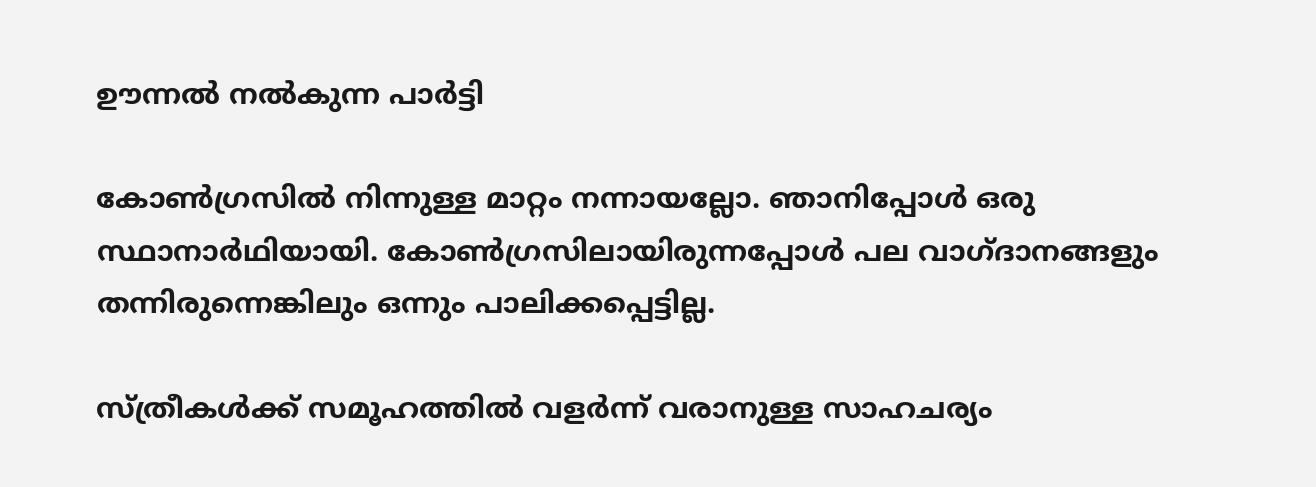ഊന്നൽ നൽകുന്ന പാർട്ടി

കോൺഗ്രസിൽ നിന്നുള്ള മാറ്റം നന്നായല്ലോ. ഞാനിപ്പോൾ ഒരു സ്ഥാനാർഥിയായി. കോൺഗ്രസിലായിരുന്നപ്പോൾ പല വാഗ്ദാനങ്ങളും തന്നിരുന്നെങ്കിലും ഒന്നും പാലിക്കപ്പെട്ടില്ല.

സ്ത്രീകൾക്ക് സമൂഹത്തിൽ വളർന്ന് വരാനുള്ള സാഹചര്യം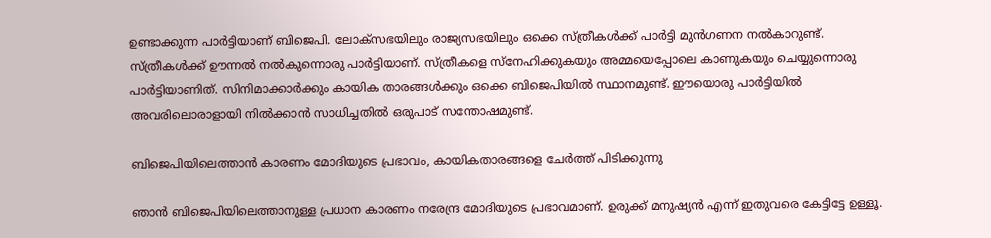ഉണ്ടാക്കുന്ന പാർട്ടിയാണ് ബിജെപി. ലോക്സഭയിലും രാജ്യസഭയിലും ഒക്കെ സ്ത്രീകൾക്ക് പാർട്ടി മുൻഗണന നൽകാറുണ്ട്. സ്ത്രീകൾക്ക് ഊന്നൽ നൽകുന്നൊരു പാർട്ടിയാണ്. സ്ത്രീകളെ സ്നേഹിക്കുകയും അമ്മയെപ്പോലെ കാണുകയും ചെയ്യുന്നൊരു പാർട്ടിയാണിത്. സിനിമാക്കാർക്കും കായിക താരങ്ങൾക്കും ഒക്കെ ബിജെപിയിൽ സ്ഥാനമുണ്ട്. ഈയൊരു പാർട്ടിയിൽ അവരിലൊരാളായി നിൽക്കാൻ സാധിച്ചതിൽ ഒരുപാട് സന്തോഷമുണ്ട്.

ബിജെപിയിലെത്താൻ കാരണം മോദിയുടെ പ്രഭാവം, കായികതാരങ്ങളെ ചേർത്ത് പിടിക്കുന്നു

ഞാൻ ബിജെപിയിലെത്താനുള്ള പ്രധാന കാരണം നരേന്ദ്ര മോദിയുടെ പ്രഭാവമാണ്. ഉരുക്ക് മനുഷ്യൻ എന്ന് ഇതുവരെ കേട്ടിട്ടേ ഉള്ളൂ.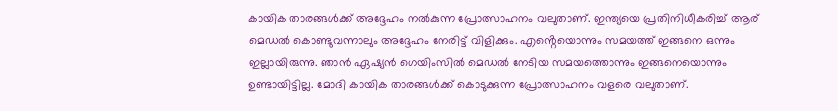കായിക താരങ്ങൾക്ക് അദ്ദേഹം നൽകുന്ന പ്രോത്സാഹനം വലുതാണ്. ഇന്ത്യയെ പ്രതിനിധീകരിച്ച് ആര് മെഡൽ കൊണ്ടുവന്നാലും അദ്ദേഹം നേരിട്ട് വിളിക്കും. എൻ്റെയൊന്നും സമയത്ത് ഇങ്ങനെ ഒന്നും ഇല്ലായിരുന്നു. ഞാൻ ഏഷ്യൻ ഗെയിംസിൽ മെഡൽ നേടിയ സമയത്തൊന്നും ഇങ്ങനെയൊന്നും ഉണ്ടായിട്ടില്ല. മോദി കായിക താരങ്ങൾക്ക് കൊടുക്കുന്ന പ്രോത്സാഹനം വളരെ വലുതാണ്.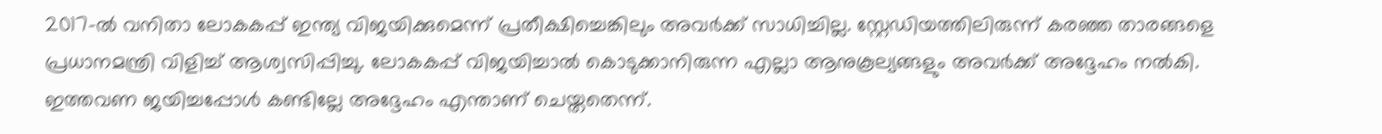2017-ൽ വനിതാ ലോകകപ്പ് ഇന്ത്യ വിജയിക്കുമെന്ന് പ്രതീക്ഷിച്ചെങ്കിലും അവർക്ക് സാധിച്ചില്ല. സ്റ്റേഡിയത്തിലിരുന്ന് കരഞ്ഞ താരങ്ങളെ പ്രധാനമന്ത്രി വിളിച്ച് ആശ്വസിപ്പിച്ചു. ലോകകപ്പ് വിജയിച്ചാൽ കൊടുക്കാനിരുന്ന എല്ലാ ആനുകൂല്യങ്ങളും അവർക്ക് അദ്ദേഹം നൽകി. ഇത്തവണ ജയിച്ചപ്പോൾ കണ്ടില്ലേ അദ്ദേഹം എന്താണ് ചെയ്തതെന്ന്.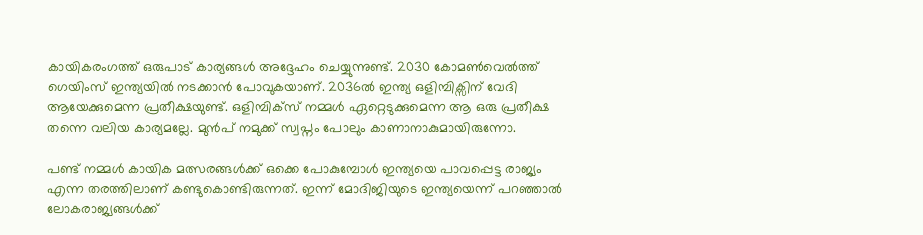കായികരംഗത്ത് ഒരുപാട് കാര്യങ്ങൾ അദ്ദേഹം ചെയ്യുന്നുണ്ട്. 2030 കോമൺവെൽത്ത് ഗെയിംസ് ഇന്ത്യയിൽ നടക്കാൻ പോവുകയാണ്. 2036ൽ ഇന്ത്യ ഒളിമ്പിക്സിന് വേദി ആയേക്കുമെന്ന പ്രതീക്ഷയുണ്ട്. ഒളിമ്പിക്സ് നമ്മൾ ഏറ്റെടുക്കുമെന്ന ആ ഒരു പ്രതീക്ഷ തന്നെ വലിയ കാര്യമല്ലേ. മുൻപ് നമുക്ക് സ്വപ്നം പോലും കാണാനാകുമായിരുന്നോ.

പണ്ട് നമ്മൾ കായിക മത്സരങ്ങൾക്ക് ഒക്കെ പോകുമ്പോൾ ഇന്ത്യയെ പാവപ്പെട്ട രാജ്യം എന്ന തരത്തിലാണ് കണ്ടുകൊണ്ടിരുന്നത്. ഇന്ന് മോദിജിയുടെ ഇന്ത്യയെന്ന് പറഞ്ഞാൽ ലോകരാജ്യങ്ങൾക്ക്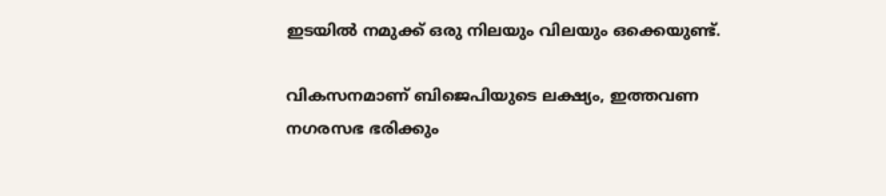ഇടയിൽ നമുക്ക് ഒരു നിലയും വിലയും ഒക്കെയുണ്ട്.

വികസനമാണ് ബിജെപിയുടെ ലക്ഷ്യം, ഇത്തവണ നഗരസഭ ഭരിക്കും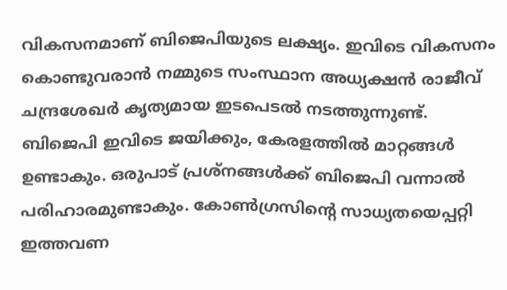വികസനമാണ് ബിജെപിയുടെ ലക്ഷ്യം. ഇവിടെ വികസനം കൊണ്ടുവരാൻ നമ്മുടെ സംസ്ഥാന അധ്യക്ഷൻ രാജീവ് ചന്ദ്രശേഖർ കൃത്യമായ ഇടപെടൽ നടത്തുന്നുണ്ട്. ബിജെപി ഇവിടെ ജയിക്കും, കേരളത്തിൽ മാറ്റങ്ങൾ ഉണ്ടാകും. ഒരുപാട് പ്രശ്നങ്ങൾക്ക് ബിജെപി വന്നാൽ പരിഹാരമുണ്ടാകും. കോൺഗ്രസിൻ്റെ സാധ്യതയെപ്പറ്റി ഇത്തവണ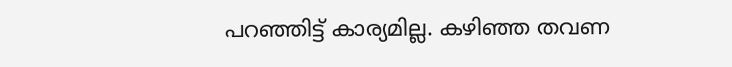പറഞ്ഞിട്ട് കാര്യമില്ല. കഴിഞ്ഞ തവണ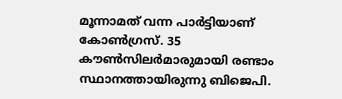മൂന്നാമത് വന്ന പാർട്ടിയാണ് കോൺഗ്രസ്. 35 കൗൺസിലർമാരുമായി രണ്ടാം സ്ഥാനത്തായിരുന്നു ബിജെപി.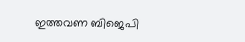ഇത്തവണ ബിജെപി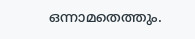ഒന്നാമതെത്തും.